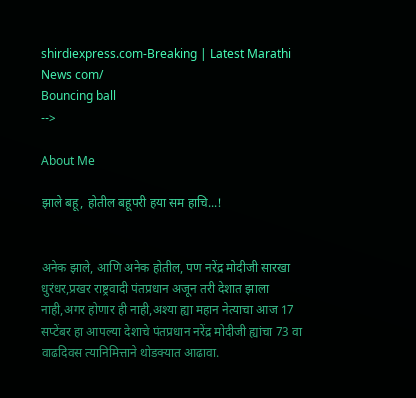shirdiexpress.com-Breaking | Latest Marathi News com/
Bouncing ball
-->

About Me

झाले बहू, होतील बहूपरी हया सम हाचि...!


अनेक झाले, आणि अनेक होतील, पण नरेंद्र मोदीजी सारखा धुरंधर,प्रखर राष्ट्रवादी पंतप्रधान अजून तरी देशात झाला नाही,अगर होणार ही नाही,अश्या ह्या महान नेत्याचा आज 17 सप्टेंबर हा आपल्या देशाचे पंतप्रधान नरेंद्र मोदीजी ह्यांचा 73 वा वाढदिवस त्यानिमित्ताने थोडक्यात आढावा.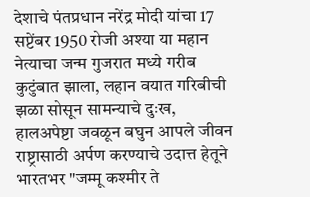देशाचे पंतप्रधान नरेंद्र मोदी यांचा 17 सप्टेंबर 1950 रोजी अश्या या महान नेत्याचा जन्म गुजरात मध्ये गरीब कुटुंबात झाला, लहान वयात गरिबीची झळा सोसून सामन्याचे दुःख, हालअपेष्टा जवळून बघुन आपले जीवन राष्ट्रासाठी अर्पण करण्याचे उदात्त हेतूने भारतभर "जम्मू कश्मीर ते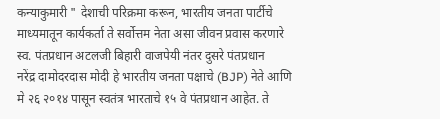कन्याकुमारी " देशाची परिक्रमा करून, भारतीय जनता पार्टीचे माध्यमातून कार्यकर्ता ते सर्वोत्तम नेता असा जीवन प्रवास करणारे स्व. पंतप्रधान अटलजी बिहारी वाजपेयी नंतर दुसरे पंतप्रधान
नरेंद्र दामोदरदास मोदी हे भारतीय जनता पक्षाचे (BJP) नेते आणि मे २६ २०१४ पासून स्वतंत्र भारताचे १५ वे पंतप्रधान आहेत. ते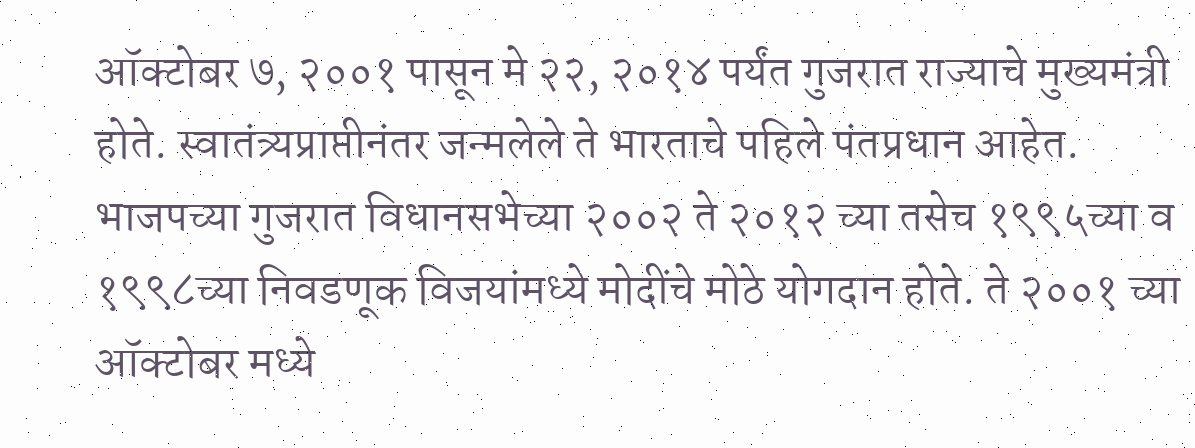ऑक्टोबर ७, २००१ पासून मे २२, २०१४ पर्यंत गुजरात राज्याचे मुख्यमंत्री होते. स्वातंत्र्यप्राप्तीनंतर जन्मलेले ते भारताचे पहिले पंतप्रधान आहेत. भाजपच्या गुजरात विधानसभेच्या २००२ ते २०१२ च्या तसेच १९९५च्या व १९९८च्या निवडणूक विजयांमध्ये मोदींचे मोठे योगदान होते. ते २००१ च्या ऑक्टोबर मध्ये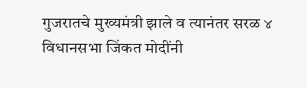गुजरातचे मुख्यमंत्री झाले व त्यानंतर सरळ ४ विधानसभा जिंकत मोदींनी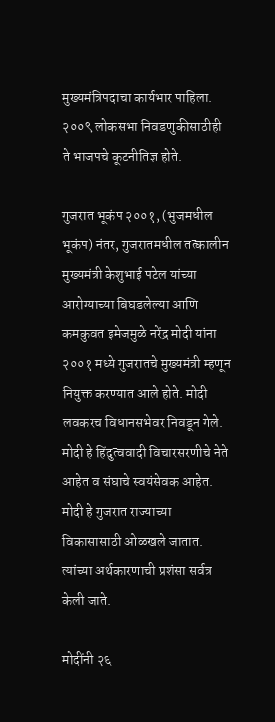मुख्यमंत्रिपदाचा कार्यभार पाहिला. २००९ लोकसभा निवडणुकीसाठीही ते भाजपचे कूटनीतिज्ञ होते.

गुजरात भूकंप २००१, (भुजमधील भूकंप) नंतर, गुजरातमधील तत्कालीन मुख्यमंत्री केशुभाई पटेल यांच्या आरोग्याच्या बिघडलेल्या आणि कमकुवत इमेजमुळे नरेंद्र मोदी यांना २००१ मध्ये गुजरातचे मुख्यमंत्री म्हणून नियुक्त करण्यात आले होते. मोदी लवकरच विधानसभेवर निवडून गेले.
मोदी हे हिंदुत्ववादी विचारसरणीचे नेते आहेत व संघाचे स्वयंसेवक आहेत. मोदी हे गुजरात राज्याच्या विकासासाठी ओळखले जातात. त्यांच्या अर्थकारणाची प्रशंसा सर्वत्र केली जाते.

मोदींनी २६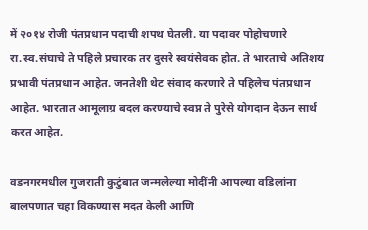में २०१४ रोजी पंतप्रधान पदाची शपथ घेतली. या पदावर पोहोचणारे रा.स्व.संघाचे ते पहिले प्रचारक तर दुसरे स्वयंसेवक होत. ते भारताचे अतिशय प्रभावी पंतप्रधान आहेत. जनतेशी थेट संवाद करणारे ते पहिलेच पंतप्रधान आहेत. भारतात आमूलाग्र बदल करण्याचे स्वप्न ते पुरेसे योगदान देऊन सार्थ करत आहेत.

वडनगरमधील गुजराती कुटुंबात जन्मलेल्या मोदींनी आपल्या वडिलांना बालपणात चहा विकण्यास मदत केली आणि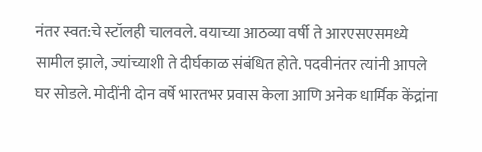नंतर स्वत:चे स्टॉलही चालवले. वयाच्या आठव्या वर्षी ते आरएसएसमध्ये सामील झाले, ज्यांच्याशी ते दीर्घकाळ संबंधित होते. पदवीनंतर त्यांनी आपले घर सोडले. मोदींनी दोन वर्षे भारतभर प्रवास केला आणि अनेक धार्मिक केंद्रांना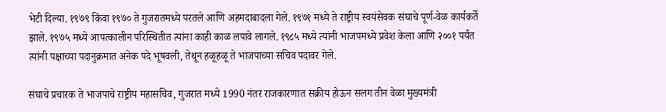भेटी दिल्या. १९७९ किंवा १९७० ते गुजरातमध्ये परतले आणि अहमदाबादला गेले. १९७१ मध्ये ते राष्ट्रीय स्वयंसेवक संघाचे पूर्ण-वेळ कार्यकर्ते झाले. १९७५ मध्ये आपत्कालीन परिस्थितीत त्यांना काही काळ लपावे लागले. १९८५ मध्ये त्यांनी भाजपमध्ये प्रवेश केला आणि २००१ पर्यंत त्यांनी पक्षाच्या पदानुक्रमात अनेक पदे भूषवली, तेथून हळूहळू ते भाजपाच्या सचिव पदावर गेले.

संघाचे प्रचारक ते भाजपाचे राष्ट्रीय महासचिव, गुजरात मध्ये 1990 नंतर राजकारणात सक्रीय होऊन सलग तीन वेळा मुख्यमंत्री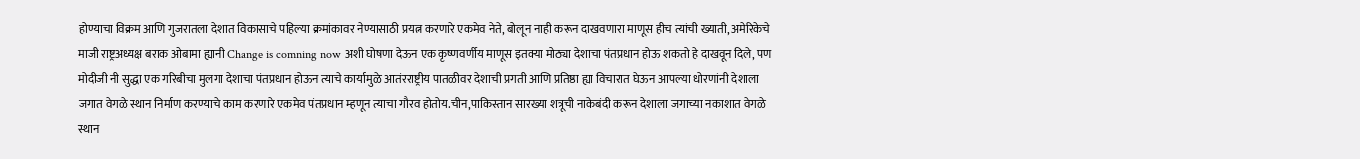होण्याचा विक्रम आणि गुजरातला देशात विकासाचे पहिल्या क्रमांकावर नेण्यासाठी प्रयत्न करणारे एकमेव नेते, बोलून नाही करून दाखवणारा माणूस हीच त्यांची ख्याती, अमेरिकेचे माजी राष्ट्रअध्यक्ष बराक ओबामा ह्यानी Change is comning now अशी घोषणा देऊन एक कृष्णवर्णीय माणूस इतक्या मोठ्या देशाचा पंतप्रधान होऊ शकतो हे दाखवून दिले, पण मोदीजी नी सुद्धा एक गरिबीचा मुलगा देशाचा पंतप्रधान होऊन त्याचे कार्यामुळे आतंरराष्ट्रीय पातळीवर देशाची प्रगती आणि प्रतिष्ठा ह्या विचारात घेऊन आपल्या धोरणांनी देशाला जगात वेगळे स्थान निर्माण करण्याचे काम करणारे एकमेव पंतप्रधान म्हणून त्याचा गौरव होतोय.चीन,पाकिस्तान सारख्या शत्रूची नाकेबंदी करून देशाला जगाच्या नकाशात वेगळे स्थान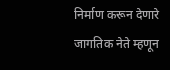निर्माण करून देणारे जागतिक नेते म्हणून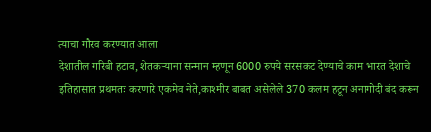त्याचा गौरव करण्यात आला
देशातील गरिबी हटाव, शेतकऱ्याना सन्मान म्हणून 6000 रुपये सरसकट देण्याचे काम भारत देशाचे इतिहासात प्रथमतः करणारे एकमेव नेते,काश्मीर बाबत असेलेले 370 कलम हटून अनागोदी बंद करून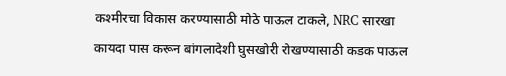कश्मीरचा विकास करण्यासाठी मोठे पाऊल टाकले, NRC सारखा कायदा पास करून बांगलादेशी घुसखोरी रोखण्यासाठी कडक पाऊल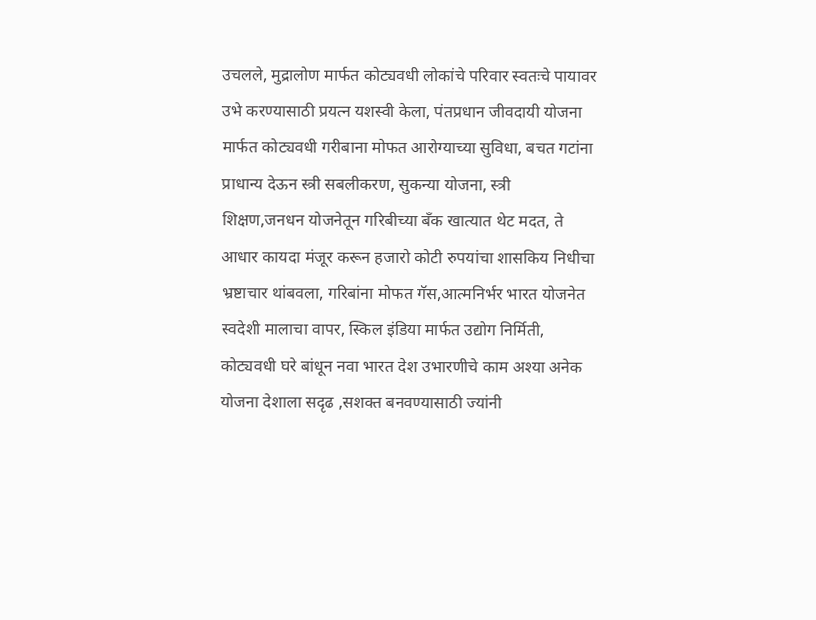उचलले, मुद्रालोण मार्फत कोट्यवधी लोकांचे परिवार स्वतःचे पायावर उभे करण्यासाठी प्रयत्न यशस्वी केला, पंतप्रधान जीवदायी योजना मार्फत कोट्यवधी गरीबाना मोफत आरोग्याच्या सुविधा, बचत गटांना प्राधान्य देऊन स्त्री सबलीकरण, सुकन्या योजना, स्त्री शिक्षण,जनधन योजनेतून गरिबीच्या बँक खात्यात थेट मदत, ते आधार कायदा मंजूर करून हजारो कोटी रुपयांचा शासकिय निधीचा भ्रष्टाचार थांबवला, गरिबांना मोफत गॅस,आत्मनिर्भर भारत योजनेत स्वदेशी मालाचा वापर, स्किल इंडिया मार्फत उद्योग निर्मिती, कोट्यवधी घरे बांधून नवा भारत देश उभारणीचे काम अश्या अनेक योजना देशाला सदृढ ,सशक्त बनवण्यासाठी ज्यांनी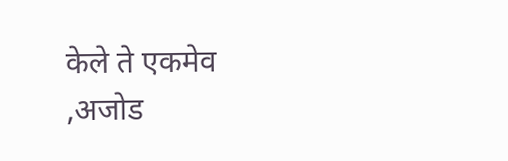केले ते एकमेव ,अजोड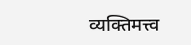व्यक्तिमत्त्व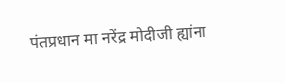पंतप्रधान मा नरेंद्र मोदीजी ह्यांना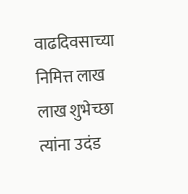वाढदिवसाच्या निमित्त लाख लाख शुभेच्छा त्यांना उदंड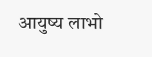आयुष्य लाभो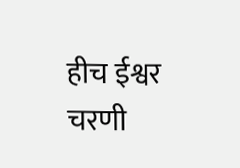हीच ईश्वर चरणी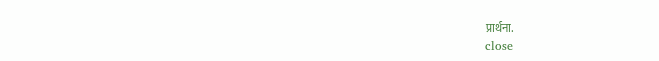प्रार्थना.
close